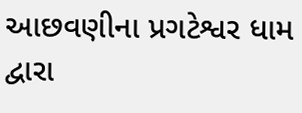આછવણીના પ્રગટેશ્વર ધામ દ્વારા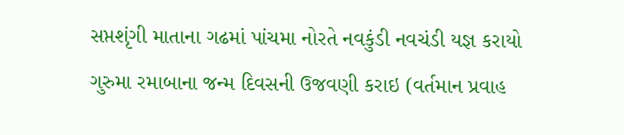સપ્તશૃંગી માતાના ગઢમાં પાંચમા નોરતે નવકુંડી નવચંડી યજ્ઞ કરાયો
ગુરુમા રમાબાના જન્મ દિવસની ઉજવણી કરાઇ (વર્તમાન પ્રવાહ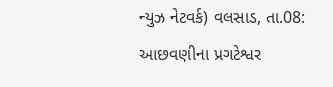ન્યુઝ નેટવર્ક) વલસાડ, તા.08: આછવણીના પ્રગટેશ્વર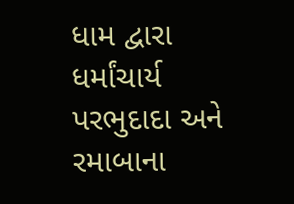ધામ દ્વારા ધર્માંચાર્ય પરભુદાદા અને રમાબાના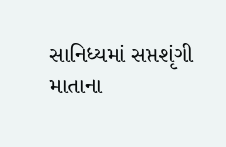સાનિધ્યમાં સપ્તશૃંગી માતાના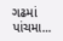ગઢમાં પાંચમા...